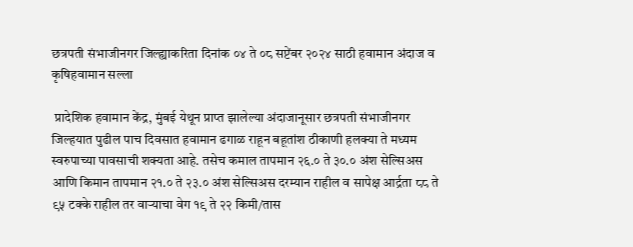छत्रपती संभाजीनगर जिल्ह्याकरिता दिनांक ०४ ते ०८ सप्टेंबर २०२४ साठी हवामान अंदाज व कृषिहवामान सल्ला

 प्रादेशिक हवामान केंद्र, मुंबई येथून प्राप्त झालेल्या अंदाजानूसार छत्रपती संभाजीनगर जिल्हयात पुढील पाच दिवसात हवामान ढगाळ राहून बहूतांश ठीकाणी हलक्या ते मध्यम स्वरुपाच्या पावसाची शक्यता आहे. तसेच कमाल तापमान २६.० ते ३०.० अंश सेल्सिअस आणि किमान तापमान २१.० ते २३.० अंश सेल्सिअस दरम्यान राहील व सापेक्ष आर्द्रता ८८ ते ९५ टक्के राहील तर वाऱ्याचा वेग १९ ते २२ किमी/तास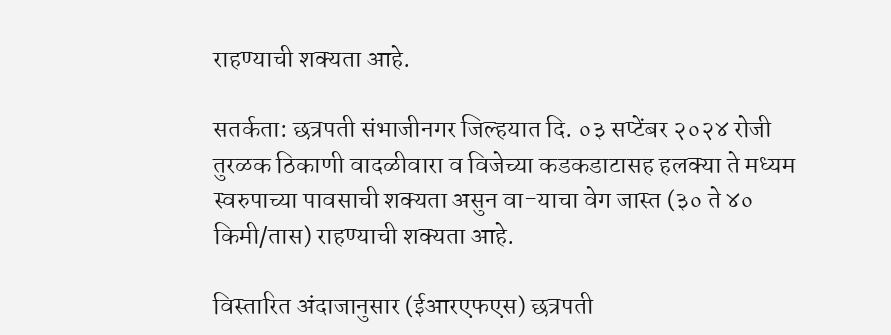राहण्याची शक्यता आहे.

सतर्कता: छत्रपती संभाजीनगर जिल्हयात दि. ०३ सप्टेंबर २०२४ रोजी तुरळक ठिकाणी ‍वादळीवारा व विजेच्या कडकडाटासह हलक्या ते मध्यम स्वरुपाच्या पावसाची शक्यता असुन वा-याचा वेग जास्त (३० ते ४० किमी/तास) राहण्याची शक्यता आहे.

विस्तारित अंदाजानुसार (ईआरएफएस) छत्रपती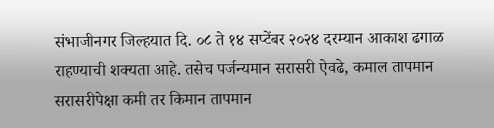संभाजीनगर जिल्हयात दि. ०८ ते १४ सप्टेंबर २०२४ दरम्यान आकाश ढगाळ राहण्याची शक्यता आहे. तसेच पर्जन्यमान सरासरी ऐवढे, कमाल तापमान सरासरीपेक्षा कमी तर किमान तापमान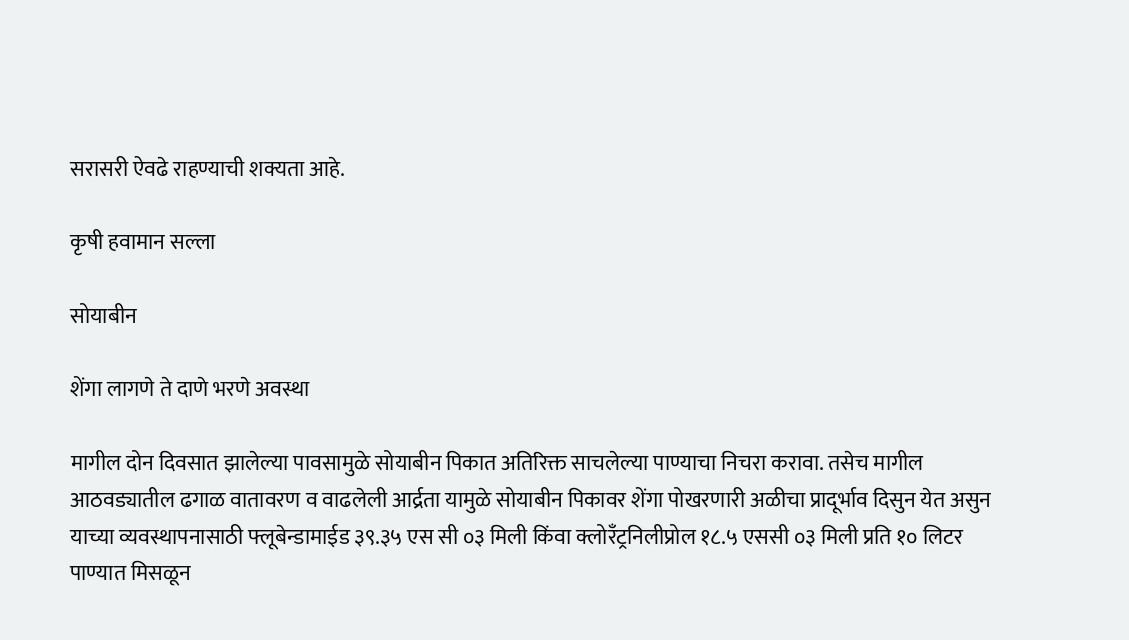सरासरी ऐवढे राहण्याची शक्यता आहे.

कृषी हवामान सल्ला

सोयाबीन

शेंगा लागणे ते दाणे भरणे अवस्था

मागील दोन दिवसात झालेल्या पावसामुळे सोयाबीन पिकात अतिरिक्त साचलेल्या पाण्याचा निचरा करावा. तसेच मागील आठवड्यातील ढगाळ वातावरण व वाढलेली आर्द्रता यामुळे सोयाबीन पिकावर शेंगा पोखरणारी अळीचा प्रादूर्भाव ‍दिसुन येत असुन याच्या व्यवस्थापनासाठी फ्लूबेन्डामाईड ३९.३५ एस सी ०३ मिली किंवा क्लोरँट्रनिलीप्रोल १८.५ एससी ०३ मिली प्रति १० लिटर पाण्यात मिसळून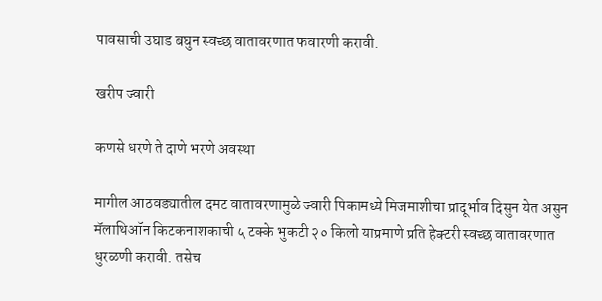पावसाची उघाड बघुन स्वच्छ वातावरणात फवारणी करावी.

खरीप ज्वारी

कणसे धरणे ते दाणे भरणे अवस्था

मागील आठवड्यातील दमट वातावरणामुळे ज्वारी पिकामध्ये मिजमाशीचा प्रादूर्भाव दिसुन येत असुन मॅलाथिऑन किटकनाशकाची ५ टक्के भुकटी २० किलो याप्रमाणे प्रति हेक्टरी स्वच्छ वातावरणात धुरळणी करावी. तसेच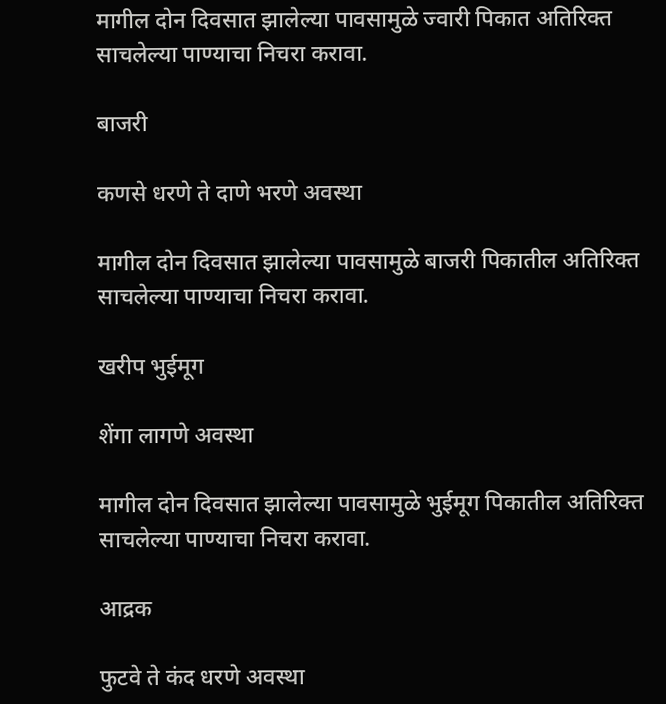मागील दोन दिवसात झालेल्या पावसामुळे ज्वारी पिकात अतिरिक्त साचलेल्या पाण्याचा निचरा करावा.

बाजरी

कणसे धरणे ते दाणे भरणे अवस्था

मागील दोन दिवसात झालेल्या पावसामुळे बाजरी पिकातील अतिरिक्त साचलेल्या पाण्याचा निचरा करावा.

खरीप भुईमूग

शेंगा लागणे अवस्था

मागील दोन दिवसात झालेल्या पावसामुळे भुईमूग पिकातील अतिरिक्त साचलेल्या पाण्याचा निचरा करावा.

आद्रक

फुटवे ते कंद धरणे अवस्‍था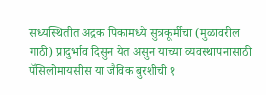सध्यस्थितीत अद्रक पिकामध्ये सुत्रकूर्मीचा (मुळावरील गाठी) प्रादुर्भाव दिसुन येत असुन याच्या व्यवस्थापनासाठी पॅसिलोमायसीस या जैविक बुरशीची १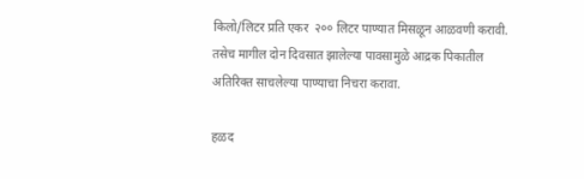किलो/लिटर प्रति एकर  २०० लिटर पाण्यात मिसळून आळवणी करावी. तसेच मागील दोन दिवसात झालेल्या पावसामुळे आद्रक पिकातील अतिरिक्त साचलेल्या पाण्याचा निचरा करावा.

हळद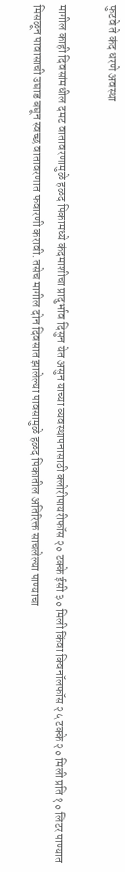फुटवे ते कंद धरणे अवस्‍था

मागील काही दिवसांमधील दमट वातावरणामुळे हळद पिकामध्ये कंदमाशीचा प्रादुर्भाव दिसुन येत असुन याच्या व्यवस्थापनासाठी क्लोरीपायरीफॉस २० टक्के ईसी ३० मिली किंवा क्विनॉलफॉस २५ टक्के २० मिली प्रति १० लिटर पाण्यात मिसळून पावासाची उघाड बघून स्वच्छ वातावरणात फवारणी करावी. तसेच मागील दोन दिवसात झालेल्या पावसामुळे हळद पिकातील अतिरिक्त साचलेल्या पाण्याचा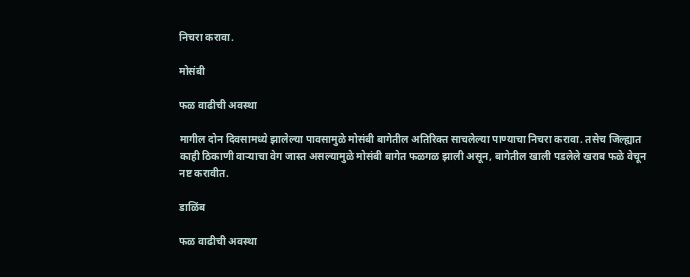निचरा करावा.

मोसंबी

फळ वाढीची अवस्‍था

मागील दोन दिवसामध्ये झालेल्या पावसामुळे मोसंबी बागेतील अतिरिक्त साचलेल्या पाण्याचा निचरा करावा. तसेच जिल्ह्यात काही ठिकाणी वाऱ्याचा वेग जास्त असल्यामुळे मोसंबी बागेत फळगळ झाली असून, बागेतील खाली पडलेले खराब फळे वेचून नष्ट करावीत.

डाळिंब

फळ वाढीची अवस्‍था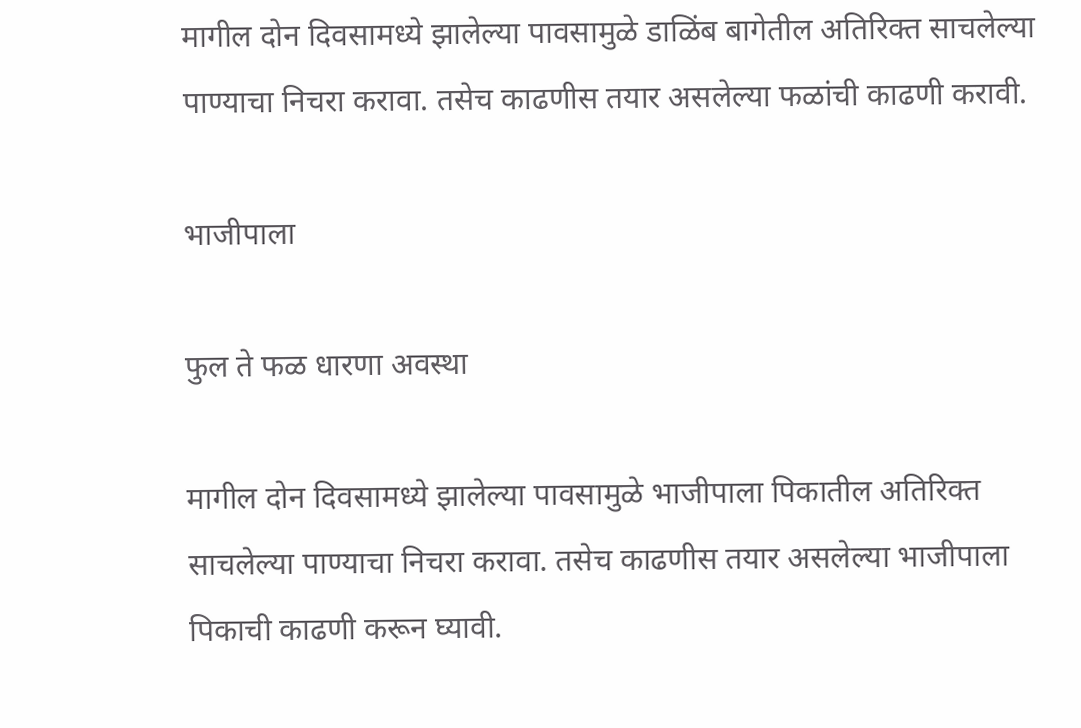मागील दोन दिवसामध्ये झालेल्या पावसामुळे डाळिंब बागेतील अतिरिक्त साचलेल्या पाण्याचा निचरा करावा. तसेच काढणीस तयार असलेल्या फळांची काढणी करावी.

भाजीपाला

फुल ते फळ धारणा अवस्था

मागील दोन दिवसामध्ये झालेल्या पावसामुळे भाजीपाला पिकातील अतिरिक्त साचलेल्या पाण्याचा निचरा करावा. तसेच काढणीस तयार असलेल्या भाजीपाला पिकाची काढणी करून घ्यावी.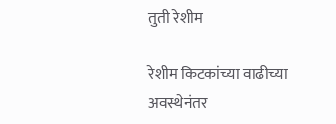तुती रेशीम

रेशीम किटकांच्या वाढीच्या अवस्थेनंतर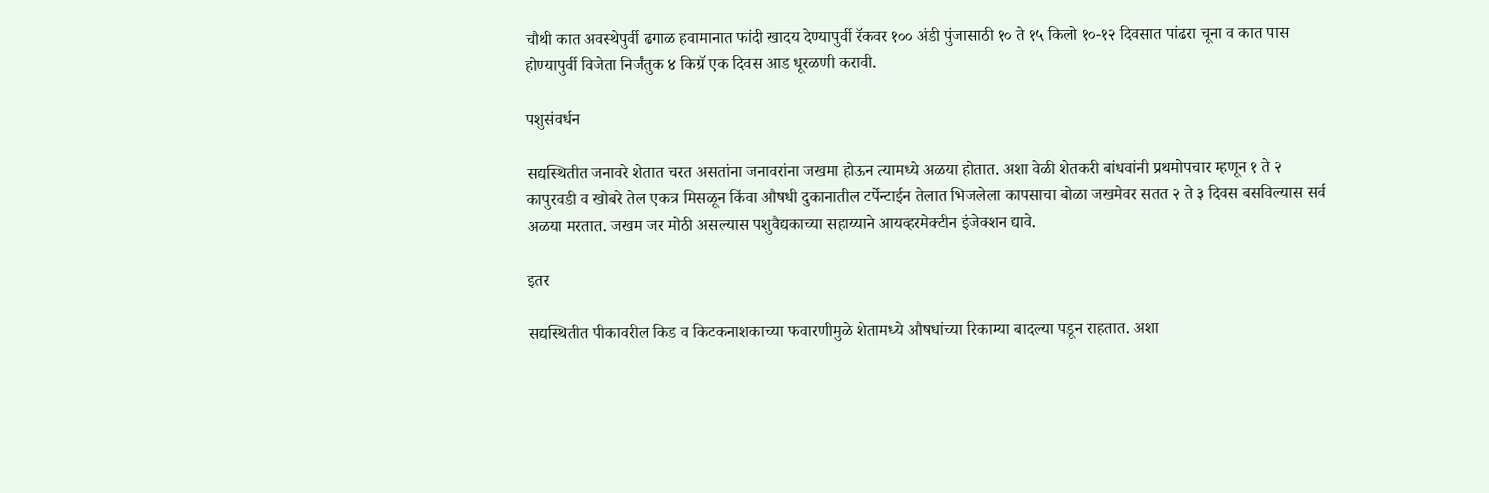चौथी कात अवस्थेपुर्वी ढगाळ हवामानात फांदी खादय देण्यापुर्वी रॅकवर १०० अंडी पुंजासाठी १० ते १५ किलो १०-१२ दिवसात पांढरा चूना व कात पास होण्यापुर्वी विजेता निर्जंतुक ४ किग्रॅ एक दिवस आड धूरळणी करावी.

पशुसंवर्धन

सद्यस्थितीत जनावरे शेतात चरत असतांना जनावरांना जखमा होऊन त्यामध्ये अळया होतात. अशा वेळी शेतकरी बांधवांनी प्रथमोपचार म्हणून १ ते २ कापुरवडी व खोबरे तेल एकत्र मिसळून किंवा औषधी दुकानातील टर्पेन्टाईन तेलात भिजलेला कापसाचा बोळा जखमेवर सतत २ ते ३ दिवस बसविल्यास सर्व अळया मरतात. जखम जर मोठी असल्यास पशुवैद्यकाच्या सहाय्याने आयव्हरमेक्टीन इंजेक्शन द्यावे.

इतर

सद्यस्थितीत पीकावरील किड व किटकनाशकाच्या फवारणीमुळे शेतामध्ये औषधांच्या रिकाम्या बादल्या पडून राहतात. अशा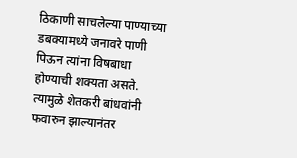ठिकाणी साचलेल्या पाण्याच्या डबक्यामध्ये जनावरे पाणी पिऊन त्यांना विषबाधा होण्याची शक्यता असते. त्यामुळे शेतकरी बांधवांनी फवारुन झाल्यानंतर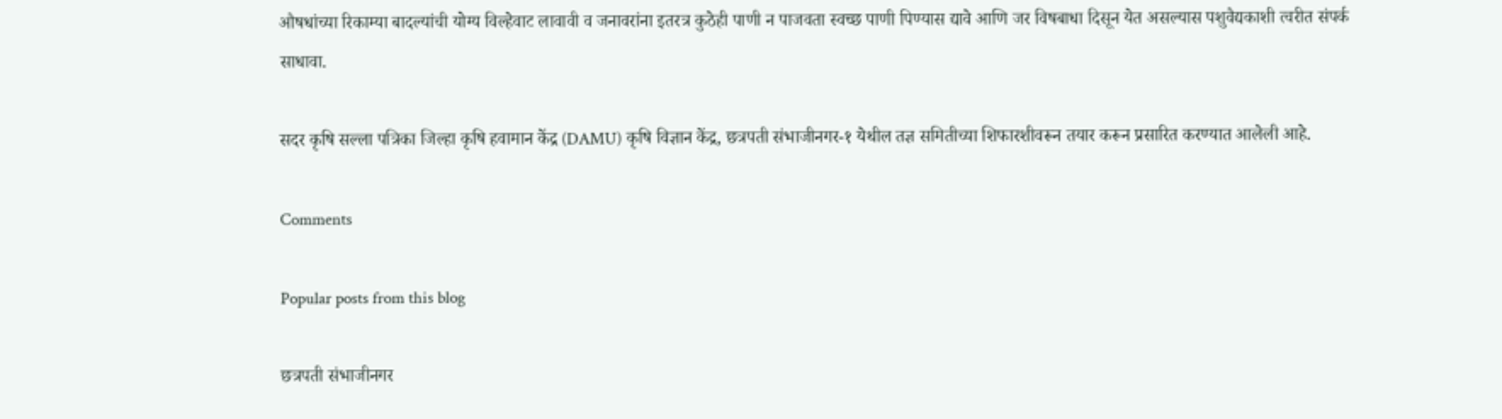औषधांच्या रिकाम्या बादल्यांची योग्य विल्हेवाट लावावी व जनावरांना इतरत्र कुठेही पाणी न पाजवता स्वच्छ पाणी पिण्यास द्यावे आणि जर विषबाधा दिसून येत असल्यास पशुवैद्यकाशी त्वरीत संपर्क साधावा.

सदर कृषि सल्ला पत्रिका जिल्हा कृषि हवामान केंद्र (DAMU) कृषि विज्ञान केंद्र, छत्रपती संभाजीनगर-१ येथील तज्ञ समितीच्या शिफारशीवरून तयार करून प्रसारित करण्यात आलेली आहे.

Comments

Popular posts from this blog

छत्रपती संभाजीनगर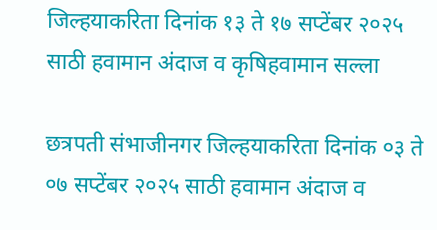जिल्हयाकरिता दिनांक १३ ते १७ सप्टेंबर २०२५ साठी हवामान अंदाज व कृषिहवामान सल्ला

छत्रपती संभाजीनगर जिल्हयाकरिता दिनांक ०३ ते ०७ सप्टेंबर २०२५ साठी हवामान अंदाज व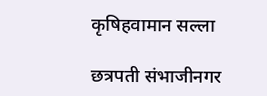कृषिहवामान सल्ला

छत्रपती संभाजीनगर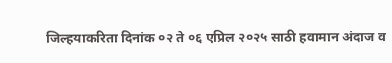जिल्हयाकरिता दिनांक ०२ ते ०६ एप्रिल २०२५ साठी हवामान अंदाज व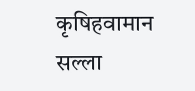कृषिहवामान सल्ला